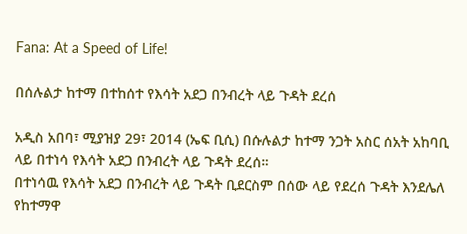Fana: At a Speed of Life!

በሰሉልታ ከተማ በተከሰተ የእሳት አደጋ በንብረት ላይ ጉዳት ደረሰ

አዲስ አበባ፣ ሚያዝያ 29፣ 2014 (ኤፍ ቢሲ) በሱሉልታ ከተማ ንጋት አስር ሰአት አከባቢ ላይ በተነሳ የእሳት አደጋ በንብረት ላይ ጉዳት ደረሰ።
በተነሳዉ የእሳት አደጋ በንብረት ላይ ጉዳት ቢደርስም በሰው ላይ የደረሰ ጉዳት እንደሌለ የከተማዋ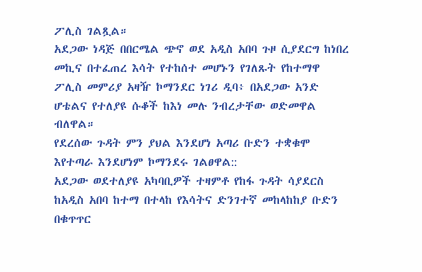ፖሊስ ገልጿል።
አደጋው ነዳጅ በበርሜል ጭኖ ወደ አዲስ አበባ ጉዞ ሲያደርግ ከነበረ መኪና በተፈጠረ እሳት የተከሰተ መሆኑን የገለጹት የከተማዋ ፖሊስ መምሪያ አዛዥ ኮማንደር ነገሪ ዲባ፥ በአደጋው አንድ ሆቴልና የተለያዩ ሱቆች ከእነ መሉ ንብረታቸው ወድመዋል ብለዋል።
የደረሰው ጉዳት ምን ያህል እንደሆነ አጣሪ ቡድን ተቋቁሞ እየተጣራ እንደሆነም ኮማንደሩ ገልፀዋል::
አደጋው ወደተለያዩ አካባቢዎች ተዛምቶ የከፋ ጉዳት ሳያደርስ ከአዲስ አበባ ከተማ በተላከ የእሳትና ድንገተኛ መከላከከያ ቡድን በቁጥጥር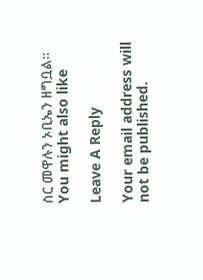ስር መዋሉን ኦቢኤን ዘግቧል።
You might also like

Leave A Reply

Your email address will not be published.